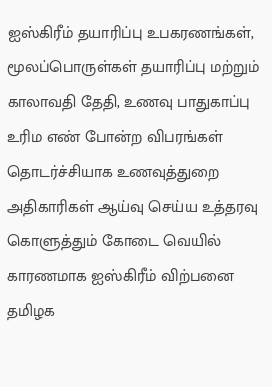ஐஸ்கிரீம் தயாரிப்பு உபகரணங்கள், மூலப்பொருள்கள் தயாரிப்பு மற்றும் காலாவதி தேதி, உணவு பாதுகாப்பு உரிம எண் போன்ற விபரங்கள் தொடர்ச்சியாக உணவுத்துறை அதிகாரிகள் ஆய்வு செய்ய உத்தரவு
கொளுத்தும் கோடை வெயில் காரணமாக ஐஸ்கிரீம் விற்பனை தமிழக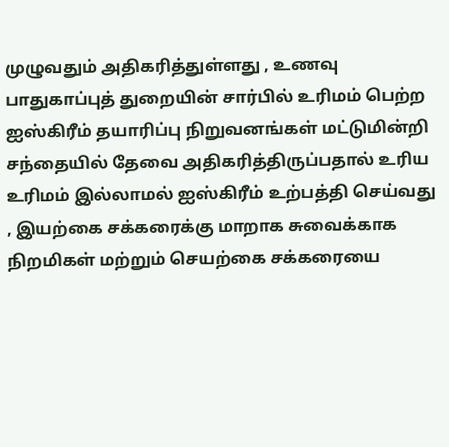முழுவதும் அதிகரித்துள்ளது , உணவு பாதுகாப்புத் துறையின் சார்பில் உரிமம் பெற்ற ஐஸ்கிரீம் தயாரிப்பு நிறுவனங்கள் மட்டுமின்றி சந்தையில் தேவை அதிகரித்திருப்பதால் உரிய உரிமம் இல்லாமல் ஐஸ்கிரீம் உற்பத்தி செய்வது , இயற்கை சக்கரைக்கு மாறாக சுவைக்காக நிறமிகள் மற்றும் செயற்கை சக்கரையை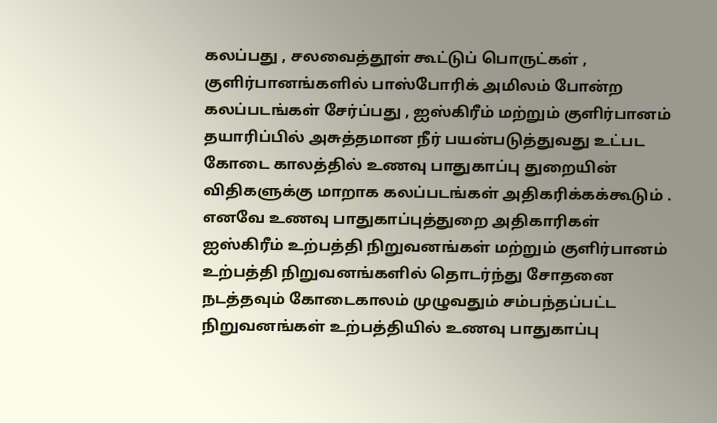கலப்பது , சலவைத்தூள் கூட்டுப் பொருட்கள் , குளிர்பானங்களில் பாஸ்போரிக் அமிலம் போன்ற கலப்படங்கள் சேர்ப்பது , ஐஸ்கிரீம் மற்றும் குளிர்பானம் தயாரிப்பில் அசுத்தமான நீர் பயன்படுத்துவது உட்பட கோடை காலத்தில் உணவு பாதுகாப்பு துறையின் விதிகளுக்கு மாறாக கலப்படங்கள் அதிகரிக்கக்கூடும் .
எனவே உணவு பாதுகாப்புத்துறை அதிகாரிகள் ஐஸ்கிரீம் உற்பத்தி நிறுவனங்கள் மற்றும் குளிர்பானம் உற்பத்தி நிறுவனங்களில் தொடர்ந்து சோதனை நடத்தவும் கோடைகாலம் முழுவதும் சம்பந்தப்பட்ட நிறுவனங்கள் உற்பத்தியில் உணவு பாதுகாப்பு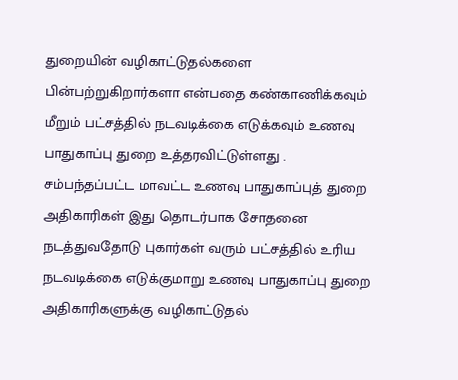துறையின் வழிகாட்டுதல்களை பின்பற்றுகிறார்களா என்பதை கண்காணிக்கவும் மீறும் பட்சத்தில் நடவடிக்கை எடுக்கவும் உணவு பாதுகாப்பு துறை உத்தரவிட்டுள்ளது .
சம்பந்தப்பட்ட மாவட்ட உணவு பாதுகாப்புத் துறை அதிகாரிகள் இது தொடர்பாக சோதனை நடத்துவதோடு புகார்கள் வரும் பட்சத்தில் உரிய நடவடிக்கை எடுக்குமாறு உணவு பாதுகாப்பு துறை அதிகாரிகளுக்கு வழிகாட்டுதல்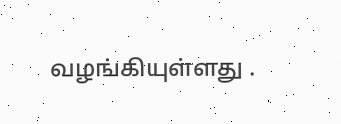வழங்கியுள்ளது .